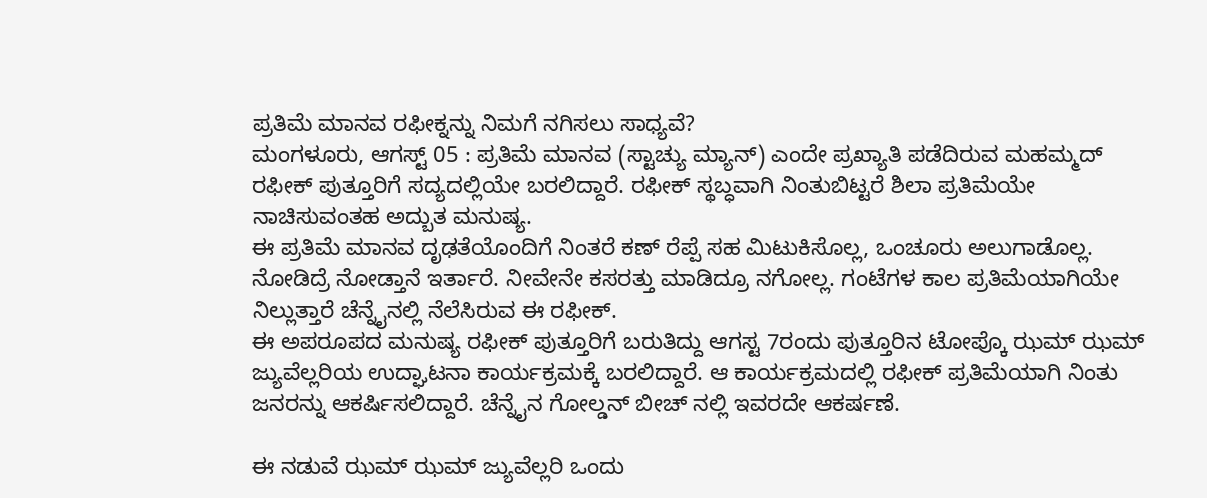ಪ್ರತಿಮೆ ಮಾನವ ರಫೀಕ್ನನ್ನು ನಿಮಗೆ ನಗಿಸಲು ಸಾಧ್ಯವೆ?
ಮಂಗಳೂರು, ಆಗಸ್ಟ್ 05 : ಪ್ರತಿಮೆ ಮಾನವ (ಸ್ಟಾಚ್ಯು ಮ್ಯಾನ್) ಎಂದೇ ಪ್ರಖ್ಯಾತಿ ಪಡೆದಿರುವ ಮಹಮ್ಮದ್ ರಫೀಕ್ ಪುತ್ತೂರಿಗೆ ಸದ್ಯದಲ್ಲಿಯೇ ಬರಲಿದ್ದಾರೆ. ರಫೀಕ್ ಸ್ಥಬ್ಧವಾಗಿ ನಿಂತುಬಿಟ್ಟರೆ ಶಿಲಾ ಪ್ರತಿಮೆಯೇ ನಾಚಿಸುವಂತಹ ಅದ್ಬುತ ಮನುಷ್ಯ.
ಈ ಪ್ರತಿಮೆ ಮಾನವ ದೃಢತೆಯೊಂದಿಗೆ ನಿಂತರೆ ಕಣ್ ರೆಪ್ಪೆ ಸಹ ಮಿಟುಕಿಸೊಲ್ಲ, ಒಂಚೂರು ಅಲುಗಾಡೊಲ್ಲ. ನೋಡಿದ್ರೆ ನೋಡ್ತಾನೆ ಇರ್ತಾರೆ. ನೀವೇನೇ ಕಸರತ್ತು ಮಾಡಿದ್ರೂ ನಗೋಲ್ಲ. ಗಂಟೆಗಳ ಕಾಲ ಪ್ರತಿಮೆಯಾಗಿಯೇ ನಿಲ್ಲುತ್ತಾರೆ ಚೆನ್ನೈನಲ್ಲಿ ನೆಲೆಸಿರುವ ಈ ರಫೀಕ್.
ಈ ಅಪರೂಪದ ಮನುಷ್ಯ ರಫೀಕ್ ಪುತ್ತೂರಿಗೆ ಬರುತಿದ್ದು ಆಗಸ್ಟ 7ರಂದು ಪುತ್ತೂರಿನ ಟೋಪ್ಕೊ ಝಮ್ ಝಮ್ ಜ್ಯುವೆಲ್ಲರಿಯ ಉದ್ಘಾಟನಾ ಕಾರ್ಯಕ್ರಮಕ್ಕೆ ಬರಲಿದ್ದಾರೆ. ಆ ಕಾರ್ಯಕ್ರಮದಲ್ಲಿ ರಫೀಕ್ ಪ್ರತಿಮೆಯಾಗಿ ನಿಂತು ಜನರನ್ನು ಆಕರ್ಷಿಸಲಿದ್ದಾರೆ. ಚೆನ್ನೈನ ಗೋಲ್ಡನ್ ಬೀಚ್ ನಲ್ಲಿ ಇವರದೇ ಆಕರ್ಷಣೆ.

ಈ ನಡುವೆ ಝಮ್ ಝಮ್ ಜ್ಯುವೆಲ್ಲರಿ ಒಂದು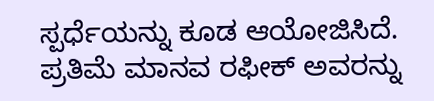ಸ್ಪರ್ಧೆಯನ್ನು ಕೂಡ ಆಯೋಜಿಸಿದೆ. ಪ್ರತಿಮೆ ಮಾನವ ರಫೀಕ್ ಅವರನ್ನು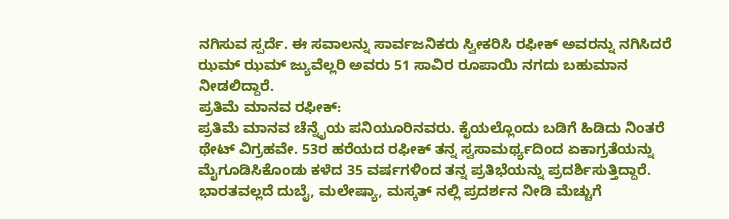ನಗಿಸುವ ಸ್ಪರ್ದೆ. ಈ ಸವಾಲನ್ನು ಸಾರ್ವಜನಿಕರು ಸ್ವೀಕರಿಸಿ ರಫೀಕ್ ಅವರನ್ನು ನಗಿಸಿದರೆ ಝಮ್ ಝಮ್ ಜ್ಯುವೆಲ್ಲರಿ ಅವರು 51 ಸಾವಿರ ರೂಪಾಯಿ ನಗದು ಬಹುಮಾನ ನೀಡಲಿದ್ದಾರೆ.
ಪ್ರತಿಮೆ ಮಾನವ ರಫೀಕ್:
ಪ್ರತಿಮೆ ಮಾನವ ಚೆನ್ನೈಯ ಪನಿಯೂರಿನವರು. ಕೈಯಲ್ಲೊಂದು ಬಡಿಗೆ ಹಿಡಿದು ನಿಂತರೆ ಥೇಟ್ ವಿಗ್ರಹವೇ. 53ರ ಹರೆಯದ ರಫೀಕ್ ತನ್ನ ಸ್ವಸಾಮರ್ಥ್ಯದಿಂದ ಏಕಾಗ್ರತೆಯನ್ನು ಮೈಗೂಡಿಸಿಕೊಂಡು ಕಳೆದ 35 ವರ್ಷಗಳಿಂದ ತನ್ನ ಪ್ರತಿಭೆಯನ್ನು ಪ್ರದರ್ಶಿಸುತ್ತಿದ್ದಾರೆ. ಭಾರತವಲ್ಲದೆ ದುಬೈ, ಮಲೇಷ್ಯಾ, ಮಸ್ಕತ್ ನಲ್ಲಿ ಪ್ರದರ್ಶನ ನೀಡಿ ಮೆಚ್ಚುಗೆ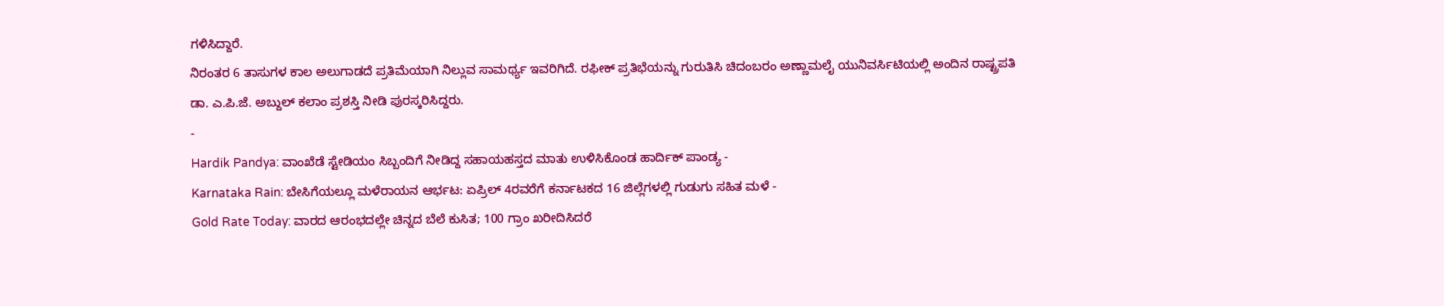ಗಳಿಸಿದ್ದಾರೆ.
ನಿರಂತರ 6 ತಾಸುಗಳ ಕಾಲ ಅಲುಗಾಡದೆ ಪ್ರತಿಮೆಯಾಗಿ ನಿಲ್ಲುವ ಸಾಮರ್ಥ್ಯ ಇವರಿಗಿದೆ. ರಫೀಕ್ ಪ್ರತಿಭೆಯನ್ನು ಗುರುತಿಸಿ ಚಿದಂಬರಂ ಅಣ್ಣಾಮಲೈ ಯುನಿವರ್ಸಿಟಿಯಲ್ಲಿ ಅಂದಿನ ರಾಷ್ಟ್ರಪತಿ ಡಾ. ಎ.ಪಿ.ಜೆ. ಅಬ್ದುಲ್ ಕಲಾಂ ಪ್ರಶಸ್ತಿ ನೀಡಿ ಪುರಸ್ಕರಿಸಿದ್ದರು.
-
Hardik Pandya: ವಾಂಖೆಡೆ ಸ್ಟೇಡಿಯಂ ಸಿಬ್ಬಂದಿಗೆ ನೀಡಿದ್ದ ಸಹಾಯಹಸ್ತದ ಮಾತು ಉಳಿಸಿಕೊಂಡ ಹಾರ್ದಿಕ್ ಪಾಂಡ್ಯ -
Karnataka Rain: ಬೇಸಿಗೆಯಲ್ಲೂ ಮಳೆರಾಯನ ಆರ್ಭಟ: ಏಪ್ರಿಲ್ 4ರವರೆಗೆ ಕರ್ನಾಟಕದ 16 ಜಿಲ್ಲೆಗಳಲ್ಲಿ ಗುಡುಗು ಸಹಿತ ಮಳೆ -
Gold Rate Today: ವಾರದ ಆರಂಭದಲ್ಲೇ ಚಿನ್ನದ ಬೆಲೆ ಕುಸಿತ; 100 ಗ್ರಾಂ ಖರೀದಿಸಿದರೆ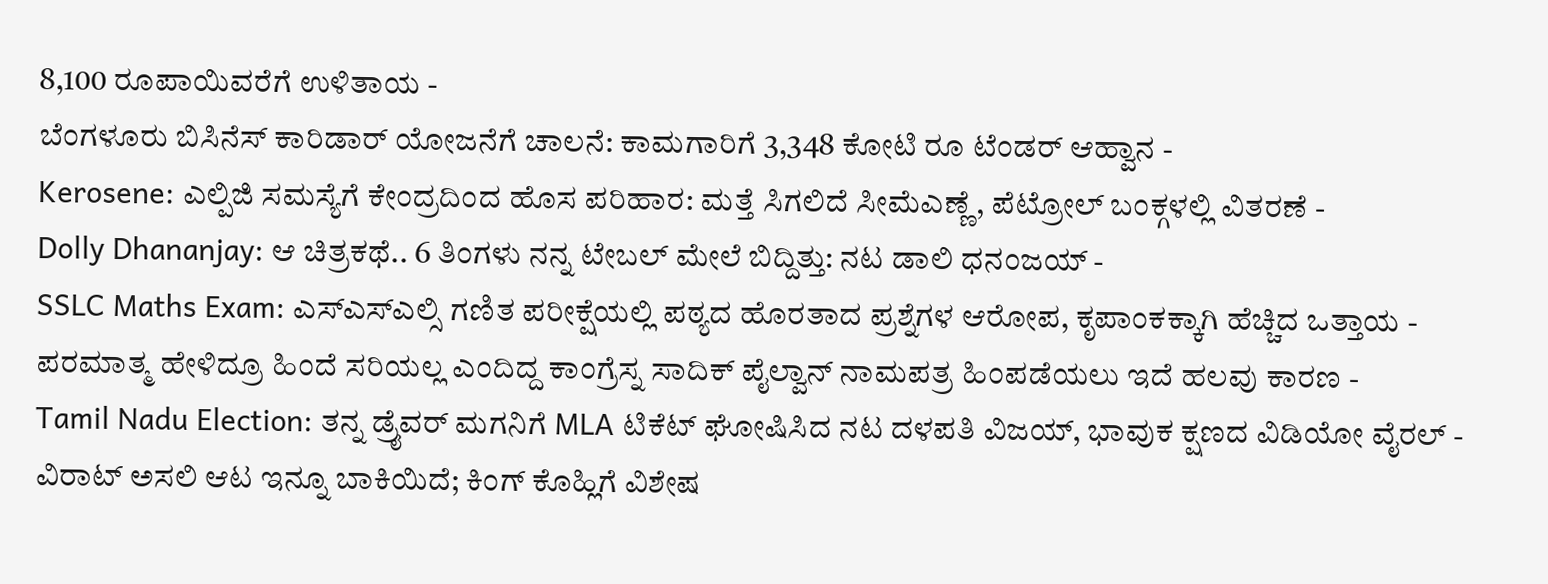8,100 ರೂಪಾಯಿವರೆಗೆ ಉಳಿತಾಯ -
ಬೆಂಗಳೂರು ಬಿಸಿನೆಸ್ ಕಾರಿಡಾರ್ ಯೋಜನೆಗೆ ಚಾಲನೆ: ಕಾಮಗಾರಿಗೆ 3,348 ಕೋಟಿ ರೂ ಟೆಂಡರ್ ಆಹ್ವಾನ -
Kerosene: ಎಲ್ಪಿಜಿ ಸಮಸ್ಯೆಗೆ ಕೇಂದ್ರದಿಂದ ಹೊಸ ಪರಿಹಾರ: ಮತ್ತೆ ಸಿಗಲಿದೆ ಸೀಮೆಎಣ್ಣೆ, ಪೆಟ್ರೋಲ್ ಬಂಕ್ಗಳಲ್ಲಿ ವಿತರಣೆ -
Dolly Dhananjay: ಆ ಚಿತ್ರಕಥೆ.. 6 ತಿಂಗಳು ನನ್ನ ಟೇಬಲ್ ಮೇಲೆ ಬಿದ್ದಿತ್ತು: ನಟ ಡಾಲಿ ಧನಂಜಯ್ -
SSLC Maths Exam: ಎಸ್ಎಸ್ಎಲ್ಸಿ ಗಣಿತ ಪರೀಕ್ಷೆಯಲ್ಲಿ ಪಠ್ಯದ ಹೊರತಾದ ಪ್ರಶ್ನೆಗಳ ಆರೋಪ, ಕೃಪಾಂಕಕ್ಕಾಗಿ ಹೆಚ್ಚಿದ ಒತ್ತಾಯ -
ಪರಮಾತ್ಮ ಹೇಳಿದ್ರೂ ಹಿಂದೆ ಸರಿಯಲ್ಲ ಎಂದಿದ್ದ ಕಾಂಗ್ರೆಸ್ನ ಸಾದಿಕ್ ಪೈಲ್ವಾನ್ ನಾಮಪತ್ರ ಹಿಂಪಡೆಯಲು ಇದೆ ಹಲವು ಕಾರಣ -
Tamil Nadu Election: ತನ್ನ ಡ್ರೈವರ್ ಮಗನಿಗೆ MLA ಟಿಕೆಟ್ ಘೋಷಿಸಿದ ನಟ ದಳಪತಿ ವಿಜಯ್, ಭಾವುಕ ಕ್ಷಣದ ವಿಡಿಯೋ ವೈರಲ್ -
ವಿರಾಟ್ ಅಸಲಿ ಆಟ ಇನ್ನೂ ಬಾಕಿಯಿದೆ; ಕಿಂಗ್ ಕೊಹ್ಲಿಗೆ ವಿಶೇಷ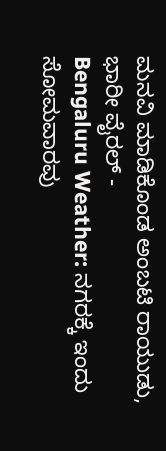ಮನವಿ ಮಾಡಿಕೊಂಡ ಅಂಬಟಿ ರಾಯುಡು, ಭಾರೀ ವೈರಲ್ -
Bengaluru Weather: ನಗರಕ್ಕೆ ಇಂದು ಸೋಮವಾರವು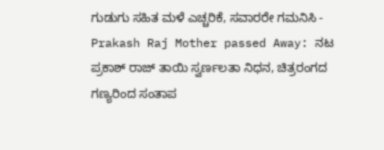ಗುಡುಗು ಸಹಿತ ಮಳೆ ಎಚ್ಚರಿಕೆ, ಸವಾರರೇ ಗಮನಿಸಿ -
Prakash Raj Mother passed Away: ನಟ ಪ್ರಕಾಶ್ ರಾಜ್ ತಾಯಿ ಸ್ವರ್ಣಲತಾ ನಿಧನ, ಚಿತ್ರರಂಗದ ಗಣ್ಯರಿಂದ ಸಂತಾಪ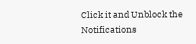Click it and Unblock the Notifications